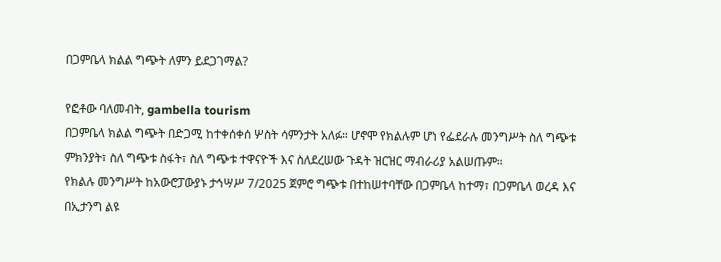በጋምቤላ ክልል ግጭት ለምን ይደጋገማል?

የፎቶው ባለመብት, gambella tourism
በጋምቤላ ክልል ግጭት በድጋሚ ከተቀሰቀሰ ሦስት ሳምንታት አለፉ። ሆኖሞ የክልሉም ሆነ የፌደራሉ መንግሥት ስለ ግጭቱ ምክንያት፣ ስለ ግጭቱ ስፋት፣ ስለ ግጭቱ ተዋናዮች እና ስለደረሠው ጉዳት ዝርዝር ማብራሪያ አልሠጡም።
የክልሉ መንግሥት ከአውሮፓውያኑ ታኅሣሥ 7/2025 ጀምሮ ግጭቱ በተከሠተባቸው በጋምቤላ ከተማ፣ በጋምቤላ ወረዳ እና በኢታንግ ልዩ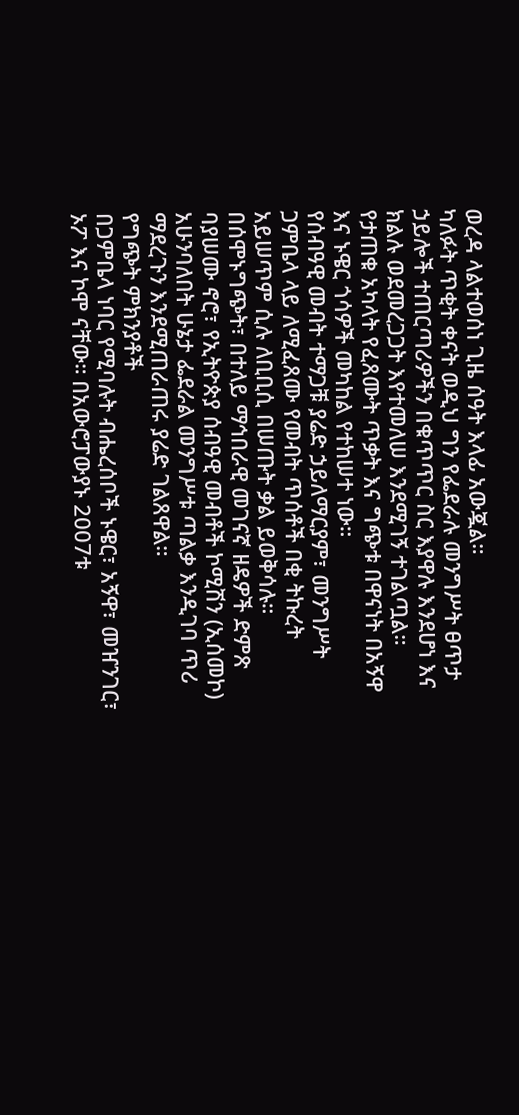ወረዳ ላልተወሰነ ጊዜ ሰዓት እላፊ አውጇል።
ካለፉት ጥቂት ቀናት ወዲህ ግን የፌደራሉ መንግሥት ፀጥታ ኃይሎች ተጠርጣሪዎችን በቁጥጥር ስር እያዋሉ እንደሆነ እና ክልሉ ወደመረጋጋት እየተመለሠ እንደሚገኝ ተገልጧል።
የታጠቁ አካላት የፈጸሙት ጥቃት እና ግጭቱ በዋናነት በአኝዋ እና ኑዌር ጎሳዎች መካከል የተከሠተ ነው።
የሰብዓዊ መብት ተማጋቹ ያሬድ ኃይለማርያም፣ መንግሥት ጋምቤላ ላይ ለሚፈጸሙ የመብት ጥሰቶች በቂ ትኩረት አይሠጥም ሲሉ ለቢቢሲ በሠጡት ቃል ይወቅሳሉ።
በሰሞኑግጭት፣ በተለይ ማኅበራዊ መገናኛ ዘዴዎች ድምጽ ባያሠሙ ኖሮ፣ የኢትዮጵያ ሰብዓዊ መብቶች ኮሚሽን (ኢሰመኮ) አሁንባለበት ሁኔታ ፌደራል መንግሥቱ ጣልቃ እንዲገባ ጥሪ ማደረጉን እንደሚጠራጠሩ ያሬድ ገልጸዋል።
የግጭት ምክንያቶች
በጋምቤላ ነባር የሚባሉት ብሔረሰቦች ኑዌር፣ አኝዋ፣ መዠንገር፣ ኦፖ እና ኮሞ ናቸው። በአውሮፓውያኑ 2007ቱ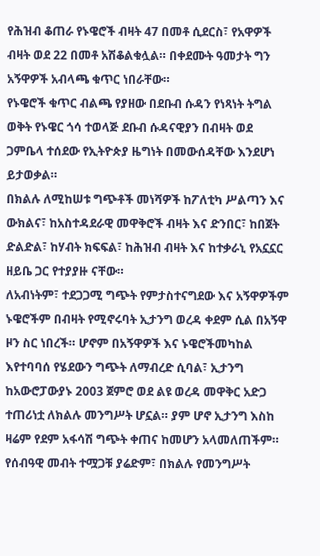የሕዝብ ቆጠራ የኑዌሮች ብዛት 47 በመቶ ሲደርስ፣ የአዋዎች ብዛት ወደ 22 በመቶ አሽቆልቁሏል። በቀደሙት ዓመታት ግን አኝዋዎች አብላጫ ቁጥር ነበራቸው።
የኑዌሮች ቁጥር ብልጫ የያዘው በደቡብ ሱዳን የነጻነት ትግል ወቅት የኑዌር ጎሳ ተወላጅ ደቡብ ሱዳናዊያን በብዛት ወደ ጋምቤላ ተሰደው የኢትዮጵያ ዜግነት በመውሰዳቸው እንደሆነ ይታወቃል።
በክልሉ ለሚከሠቱ ግጭቶች መነሻዎች ከፖለቲካ ሥልጣን እና ውክልና፣ ከአስተዳደራዊ መዋቅሮች ብዛት እና ድንበር፣ ከበጀት ድልድል፣ ከሃብት ክፍፍል፣ ከሕዝብ ብዛት እና ከተቃራኒ የአኗኗር ዘይቤ ጋር የተያያዙ ናቸው።
ለአብነትም፣ ተደጋጋሚ ግጭት የምታስተናግደው እና አኝዋዎችም ኑዌሮችም በብዛት የሚኖሩባት ኢታንግ ወረዳ ቀደም ሲል በአኝዋ ዞን ስር ነበረች። ሆኖም በአኝዋዎች እና ኑዌሮችመካከል እየተባባሰ የሄደውን ግጭት ለማብረድ ሲባል፣ ኢታንግ ከአውሮፓውያኑ 2003 ጀምሮ ወደ ልዩ ወረዳ መዋቅር አድጋ ተጠሪነቷ ለክልሉ መንግሥት ሆኗል። ያም ሆኖ ኢታንግ እስከ ዛሬም የደም አፋሳሽ ግጭት ቀጠና ከመሆን አላመለጠችም።
የሰብዓዊ መብት ተሟጋቹ ያሬድም፣ በክልሉ የመንግሥት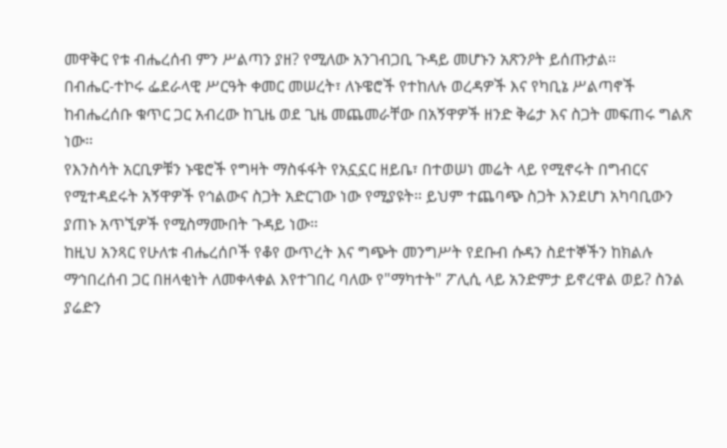መዋቅር የቱ ብሔረሰብ ምን ሥልጣን ያዘ? የሚለው አንገብጋቢ ጉዳይ መሆኑን አጽንዖት ይሰጡታል።
በብሔር-ተኮሩ ፌደራላዊ ሥርዓት ቀመር መሠረት፣ ለኑዌሮች የተከለሉ ወረዳዎች እና የካቢኔ ሥልጣኖች ከብሔረሰቡ ቁጥር ጋር አብረው ከጊዜ ወደ ጊዜ መጨመራቸው በአኝዋዎች ዘንድ ቅሬታ እና ስጋት መፍጠሩ ግልጽ ነው።
የእንስሳት አርቢዎቹን ኑዌሮች የግዛት ማስፋፋት የአኗኗር ዘይቤ፣ በተወሠነ መሬት ላይ የሚኖሩት በግብርና የሚተዳደሩት አኝዋዎች የኅልውና ስጋት አድርገው ነው የሚያዩት። ይህም ተጨባጭ ስጋት እንደሆነ አካባቢውን ያጠኑ አጥኚዎች የሚስማሙበት ጉዳይ ነው።
ከዚህ አንጻር የሁለቱ ብሔረሰቦች የቆየ ውጥረት እና ግጭት መንግሥት የደቡብ ሱዳን ስደተኞችን ከክልሉ ማኅበረሰብ ጋር በዘላቂነት ለመቀላቀል እየተገበረ ባለው የ"ማካተት" ፖሊሲ ላይ አንድምታ ይኖረዋል ወይ? ስንል ያሬድን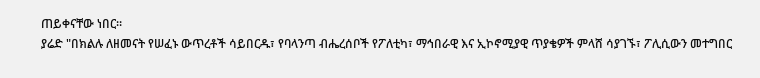ጠይቀናቸው ነበር።
ያሬድ "በክልሉ ለዘመናት የሠፈኑ ውጥረቶች ሳይበርዱ፣ የባላንጣ ብሔረሰቦች የፖለቲካ፣ ማኅበራዊ እና ኢኮኖሚያዊ ጥያቄዎች ምላሸ ሳያገኙ፣ ፖሊሲውን መተግበር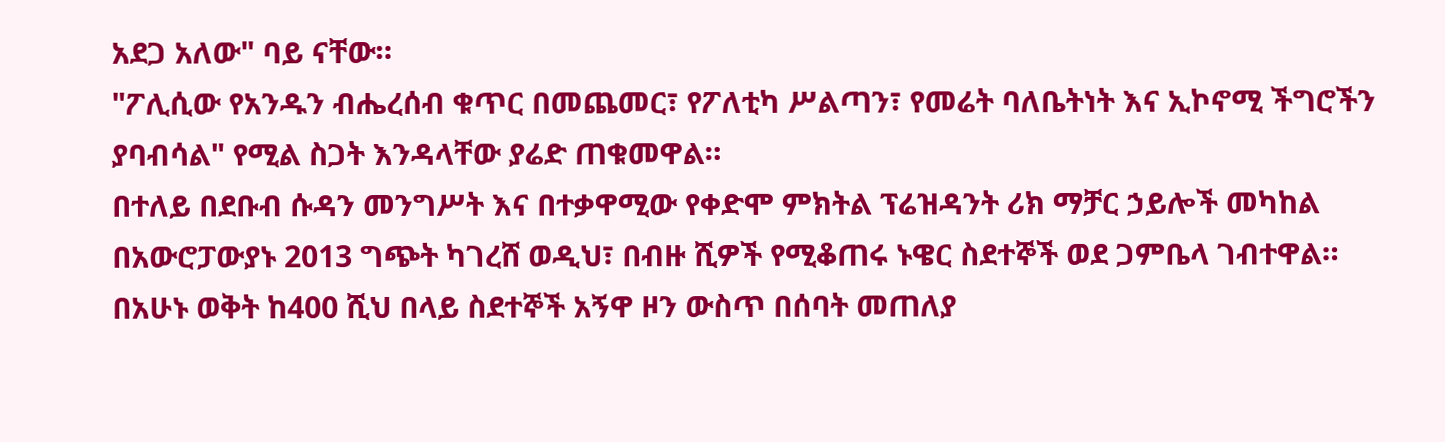አደጋ አለው" ባይ ናቸው።
"ፖሊሲው የአንዱን ብሔረሰብ ቁጥር በመጨመር፣ የፖለቲካ ሥልጣን፣ የመሬት ባለቤትነት እና ኢኮኖሚ ችግሮችን ያባብሳል" የሚል ስጋት እንዳላቸው ያሬድ ጠቁመዋል።
በተለይ በደቡብ ሱዳን መንግሥት እና በተቃዋሚው የቀድሞ ምክትል ፕሬዝዳንት ሪክ ማቻር ኃይሎች መካከል በአውሮፓውያኑ 2013 ግጭት ካገረሸ ወዲህ፣ በብዙ ሺዎች የሚቆጠሩ ኑዌር ስደተኞች ወደ ጋምቤላ ገብተዋል።
በአሁኑ ወቅት ከ400 ሺህ በላይ ስደተኞች አኝዋ ዞን ውስጥ በሰባት መጠለያ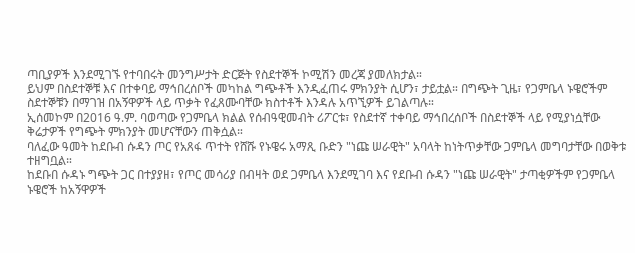ጣቢያዎች እንደሚገኙ የተባበሩት መንግሥታት ድርጅት የስደተኞች ኮሚሽን መረጃ ያመለክታል።
ይህም በስደተኞቹ እና በተቀባይ ማኅበረሰቦች መካከል ግጭቶች እንዲፈጠሩ ምክንያት ሲሆን፣ ታይቷል። በግጭት ጊዜ፣ የጋምቤላ ኑዌሮችም ስደተኞቹን በማገዝ በአኝዋዎች ላይ ጥቃት የፈጸሙባቸው ክስተቶች እንዳሉ አጥኚዎች ይገልጣሉ።
ኢሰመኮም በ2016 ዓ.ም. ባወጣው የጋምቤላ ክልል የሰብዓዊመብት ሪፖርቱ፣ የስደተኛ ተቀባይ ማኅበረሰቦች በስደተኞች ላይ የሚያነሷቸው ቅሬታዎች የግጭት ምክንያት መሆናቸውን ጠቅሷል።
ባለፈው ዓመት ከደቡብ ሱዳን ጦር የአጸፋ ጥተት የሸሹ የኑዌሩ አማጺ ቡድን "ነጩ ሠራዊት" አባላት ከነትጥቃቸው ጋምቤላ መግባታቸው በወቅቱ ተዘግቧል።
ከደቡበ ሱዳኑ ግጭት ጋር በተያያዘ፣ የጦር መሳሪያ በብዛት ወደ ጋምቤላ እንደሚገባ እና የደቡብ ሱዳን "ነጩ ሠራዊት" ታጣቂዎችም የጋምቤላ ኑዌሮች ከአኝዋዎች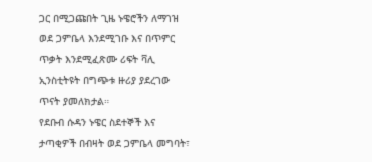ጋር በሚጋጩበት ጊዜ ኑዌሮችን ለማገዝ ወደ ጋምቤላ እንደሚገቡ እና በጥምር ጥቃት እንደሚፈጽሙ ሪፍት ቫሊ ኢንስቲትዩት በግጭቱ ዙሪያ ያደረገው ጥናት ያመለክታል።
የደቡብ ሱዳን ኑዌር ስደተኞች እና ታጣቂዎች በብዛት ወደ ጋምቤላ መግባት፣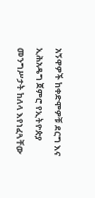አኝዋዎች ከቀድሞዎቹ ደርግ እና ኢሕአዴግ ጀምሮ የኢትዮጵያ መንግሥታት ከለላ እየነፈጓቸው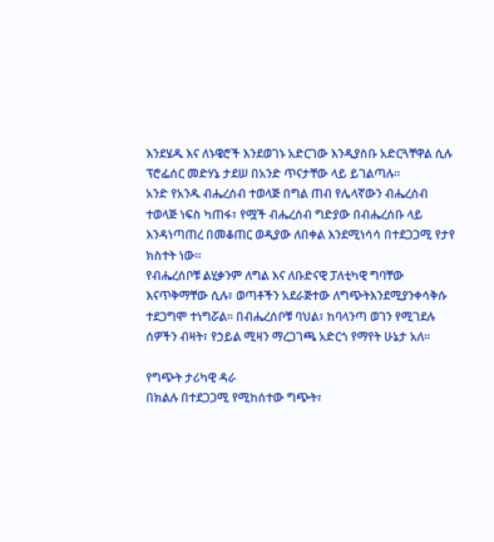እንደሄዱ እና ለኑዌሮች እንደወገኑ አድርገው እንዲያስቡ አድርጓቸዋል ሲሉ ፕሮፌሰር መድሃኔ ታደሠ በአንድ ጥናታቸው ላይ ይገልጣሉ።
አንድ የአንዱ ብሔረሰብ ተወላጅ በግል ጠብ የሌላኛውን ብሔረሰብ ተወላጅ ነፍስ ካጠፋ፣ የሟች ብሔረሰብ ግድያው በብሔረሰቡ ላይ እንዳነጣጠረ በመቆጠር ወዲያው ለበቀል እንደሚነሳሳ በተደጋጋሚ የታየ ክስተት ነው።
የብሔረሰቦቹ ልሂቃንም ለግል እና ለቡድናዊ ፓለቲካዊ ግባቸው እናጥቅማቸው ሲሉ፣ ወጣቶችን አደራጅተው ለግጭትእንደሚያንቀሳቅሱ ተደጋግሞ ተነግሯል። በብሔረሰቦቹ ባህል፣ ከባላንጣ ወገን የሚገደሉ ሰዎችን ብዛት፣ የኃይል ሚዛን ማረጋገጫ አድርጎ የማየት ሁኔታ አለ።

የግጭት ታሪካዊ ዳራ
በክልሉ በተደጋጋሚ የሚከሰተው ግጭት፣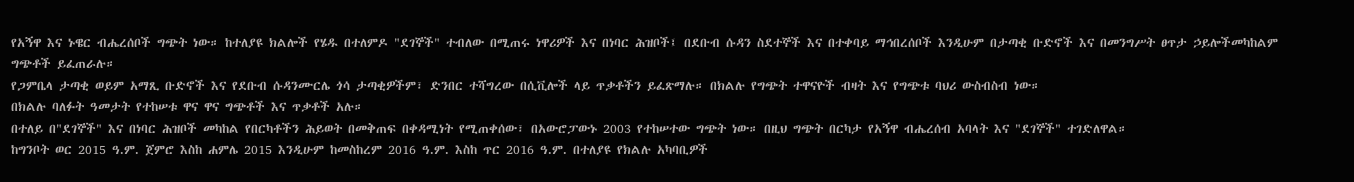የአኝዋ እና ኑዌር ብሔረሰቦች ግጭት ነው። ከተለያዩ ክልሎች የሄዱ በተለምዶ "ደገኞች" ተብለው በሚጠሩ ነዋሪዎች እና በነባር ሕዝቦች፤ በደቡብ ሱዳን ስደተኞች እና በተቀባይ ማኅበረሰቦች እንዲሁም በታጣቂ ቡድኖች እና በመንግሥት ፀጥታ ኃይሎችመካከልም ግጭቶች ይፈጠራሉ።
የጋምቤላ ታጣቂ ወይም አማጺ ቡድኖች እና የደቡብ ሱዳንሙርሌ ጎሳ ታጣቂዎችም፣ ድንበር ተሻግረው በሲቪሎች ላይ ጥቃቶችን ይፈጽማሉ። በክልሉ የግጭት ተዋናዮች ብዛት እና የግጭቱ ባህሪ ውስብስብ ነው።
በክልሉ ባለፉት ዓመታት የተከሠቱ ዋና ዋና ግጭቶች እና ጥቃቶች አሉ።
በተለይ በ"ደገኞች" እና በነባር ሕዝቦች መካከል የበርካቶችን ሕይወት በመቅጠፍ በቀዳሚነት የሚጠቀሰው፣ በአውሮፓውኑ 2003 የተከሠተው ግጭት ነው። በዚህ ግጭት በርካታ የአኝዋ ብሔረሰብ አባላት እና "ደገኞች" ተገድለዋል።
ከግንቦት ወር 2015 ዓ.ም. ጀምሮ እስከ ሐምሌ 2015 እንዲሁም ከመስከረም 2016 ዓ.ም. እስከ ጥር 2016 ዓ.ም. በተለያዩ የክልሉ አካባቢዎች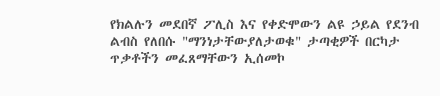የክልሉን መደበኛ ፖሊስ እና የቀድሞውን ልዩ ኃይል የደንብ ልብስ የለበሱ "ማንነታቸውያለታወቁ" ታጣቂዎች በርካታ ጥቃቶችን መፈጸማቸውን ኢሰመኮ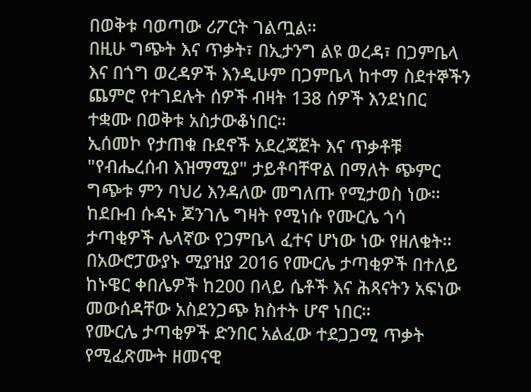በወቅቱ ባወጣው ሪፖርት ገልጧል።
በዚሁ ግጭት እና ጥቃት፣ በኢታንግ ልዩ ወረዳ፣ በጋምቤላ እና በጎግ ወረዳዎች እንዲሁም በጋምቤላ ከተማ ስደተኞችን ጨምሮ የተገደሉት ሰዎች ብዛት 138 ሰዎች እንደነበር ተቋሙ በወቅቱ አስታውቆነበር።
ኢሰመኮ የታጠቁ ቡደኖች አደረጃጀት እና ጥቃቶቹ "የብሔረሰብ እዝማሚያ" ታይቶባቸዋል በማለት ጭምር ግጭቱ ምን ባህሪ እንዳለው መግለጡ የሚታወስ ነው።
ከደቡብ ሱዳኑ ጆንገሌ ግዛት የሚነሱ የሙርሌ ጎሳ ታጣቂዎች ሌላኛው የጋምቤላ ፈተና ሆነው ነው የዘለቁት። በአውሮፓውያኑ ሚያዝያ 2016 የሙርሌ ታጣቂዎች በተለይ ከኑዌር ቀበሌዎች ከ200 በላይ ሴቶች እና ሕጻናትን አፍነው መውሰዳቸው አስደንጋጭ ክስተት ሆኖ ነበር።
የሙርሌ ታጣቂዎች ድንበር አልፈው ተደጋጋሚ ጥቃት የሚፈጽሙት ዘመናዊ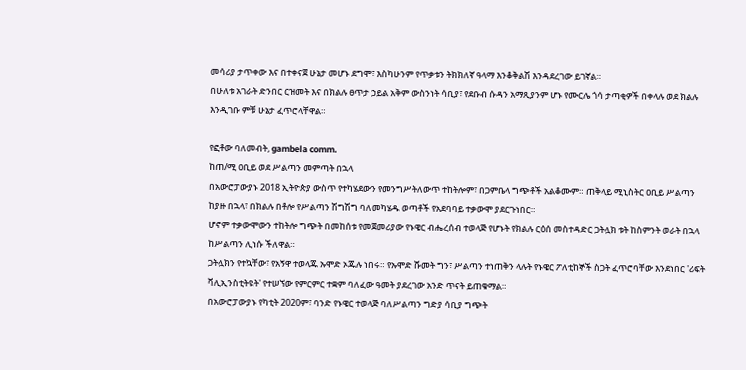መሳሪያ ታጥቀው እና በተቀናጀ ሁኔታ መሆኑ ደግሞ፣ እስካሁንም የጥቃቱን ትክክለኛ ዓላማ እንቆቅልሽ እንዳደረገው ይገኛል።
በሁለቱ አገራት ድንበር ርዝመት እና በክልሉ ፀጥታ ኃይል አቅም ውስንነት ሳቢያ፣ የደቡብ ሱዳን አማጺያንም ሆኑ የሙርሌ ጎሳ ታጣቂዎች በቀላሉ ወደ ክልሉ እንዲገቡ ምቹ ሁኔታ ፈጥሮላቸዋል።

የፎቶው ባለመብት, gambela comm.
ከጠ/ሚ ዐቢይ ወደ ሥልጣን መምጣት በኋላ
በአውሮፓውያኑ 2018 ኢትዮጵያ ውስጥ የተካሄደውን የመንግሥትለውጥ ተከትሎም፣ በጋምቤላ ግጭቶች አልቆሙም። ጠቅላይ ሚኒስትር ዐቢይ ሥልጣን ከያዙ በኋላ፣ በክልሉ በቶሎ የሥልጣን ሽግሽግ ባለመካሄዱ ወጣቶች የአደባባይ ተቃውሞ ያደርጉነበር።
ሆኖም ተቃውሞውን ተከትሎ ግጭት በመከሰቱ የመጀመሪያው የኑዌር ብሔረሰብ ተወላጅ የሆኑት የክልሉ ርዕሰ መስተዳድር ጋትሏክ ቱት ከስምንት ወራት በኋላ ከሥልጣን ሊነሱ ችለዋል።
ጋትሏክን የተኳቸው፣ የአኝዋ ተወላጁ ኡሞድ ኦጁሉ ነበሩ። የኡሞድ ሹመት ግን፣ ሥልጣን ተነጠቅን ላሉት የኑዌር ፖለቲከኞች ስጋት ፈጥሮባቸው እንደነበር 'ሪፍት ቫሊኢንስቲትዩት' የተሠኘው የምርምር ተቋም ባለፈው ዓመት ያደረገው አንድ ጥናት ይጠቁማል።
በአውሮፓውያኑ የካቲት 2020ም፣ ባንድ የኑዌር ተወላጅ ባለሥልጣን ግድያ ሳቢያ ግጭት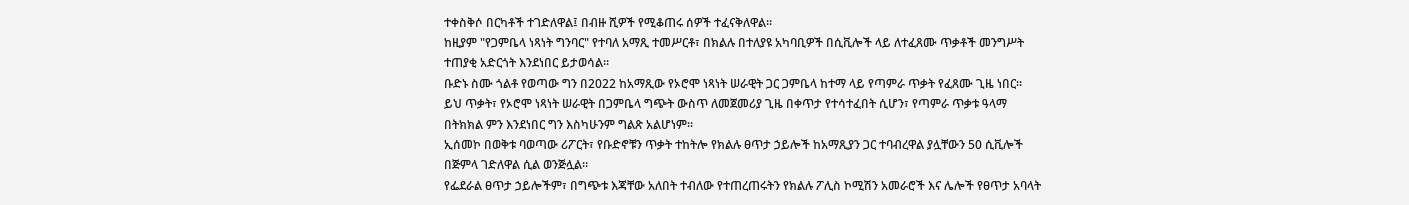ተቀስቅሶ በርካቶች ተገድለዋል፤ በብዙ ሺዎች የሚቆጠሩ ሰዎች ተፈናቅለዋል።
ከዚያም "የጋምቤላ ነጻነት ግንባር" የተባለ አማጺ ተመሥርቶ፣ በክልሉ በተለያዩ አካባቢዎች በሲቪሎች ላይ ለተፈጸሙ ጥቃቶች መንግሥት ተጠያቂ አድርጎት እንደነበር ይታወሳል።
ቡድኑ ስሙ ጎልቶ የወጣው ግን በ2022 ከአማጺው የኦሮሞ ነጻነት ሠራዊት ጋር ጋምቤላ ከተማ ላይ የጣምራ ጥቃት የፈጸሙ ጊዜ ነበር። ይህ ጥቃት፣ የኦሮሞ ነጻነት ሠራዊት በጋምቤላ ግጭት ውስጥ ለመጀመሪያ ጊዜ በቀጥታ የተሳተፈበት ሲሆን፣ የጣምራ ጥቃቱ ዓላማ በትክክል ምን እንደነበር ግን እስካሁንም ግልጽ አልሆነም።
ኢሰመኮ በወቅቱ ባወጣው ሪፖርት፣ የቡድኖቹን ጥቃት ተከትሎ የክልሉ ፀጥታ ኃይሎች ከአማጺያን ጋር ተባብረዋል ያሏቸውን 50 ሲቪሎች በጅምላ ገድለዋል ሲል ወንጅሏል።
የፌደራል ፀጥታ ኃይሎችም፣ በግጭቱ እጃቸው አለበት ተብለው የተጠረጠሩትን የክልሉ ፖሊስ ኮሚሽን አመራሮች እና ሌሎች የፀጥታ አባላት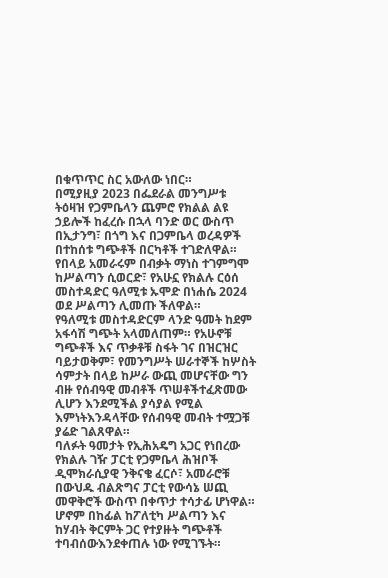በቁጥጥር ስር አውለው ነበር።
በሚያዚያ 2023 በፌደራል መንግሥቱ ትዕዛዝ የጋምቤላን ጨምሮ የክልል ልዩ ኃይሎች ከፈረሱ በኋላ ባንድ ወር ውስጥ በኢታንግ፣ በጎግ እና በጋምቤላ ወረዳዎች በተከሰቱ ግጭቶች በርካቶች ተገድለዋል።
የበላይ አመራሩም በብቃት ማነስ ተገምግሞ ከሥልጣን ሲወርድ፣ የአሁኗ የክልሉ ርዕሰ መስተዳድር ዓለሚቱ ኡሞድ በነሐሴ 2024 ወደ ሥልጣን ሊመጡ ችለዋል።
የዓለሚቱ መስተዳድርም ላንድ ዓመት ከደም አፋሳሽ ግጭት አላመለጠም። የአሁኖቹ ግጭቶች እና ጥቃቶቹ ስፋት ገና በዝርዝር ባይታወቅም፣ የመንግሥት ሠራተኞች ከሦስት ሳምታት በላይ ከሥራ ውጪ መሆናቸው ግን ብዙ የሰብዓዊ መብቶች ጥሠቶችተፈጽመው ሊሆን እንደሚችል ያሳያል የሚል እምነትእንዳላቸው የሰብዓዊ መብት ተሟጋቹ ያሬድ ገልጸዋል።
ባለፉት ዓመታት የኢሕአዴግ አጋር የነበረው የክልሉ ገዥ ፓርቲ የጋምቤላ ሕዝቦች ዲሞክራሲያዊ ንቅናቄ ፈርሶ፣ አመራሮቹ በውህዱ ብልጽግና ፓርቲ የውሳኔ ሠጪ መዋቅሮች ውስጥ በቀጥታ ተሳታፊ ሆነዋል። ሆኖም በከፊል ከፖለቲካ ሥልጣን እና ከሃብት ቅርምት ጋር የተያዙት ግጭቶች ተባብሰውእንደቀጠሉ ነው የሚገኙት።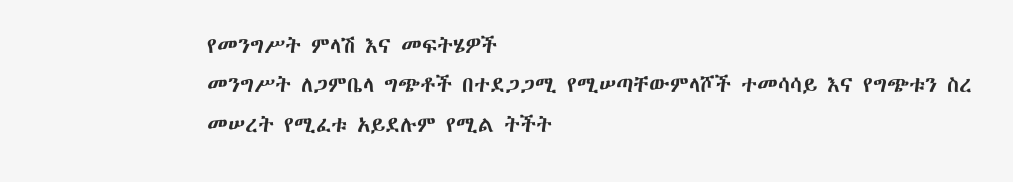የመንግሥት ምላሽ እና መፍትሄዎች
መንግሥት ለጋምቤላ ግጭቶች በተደጋጋሚ የሚሠጣቸውምላሾች ተመሳሳይ እና የግጭቱን ስረ መሠረት የሚፈቱ አይደሉም የሚል ትችት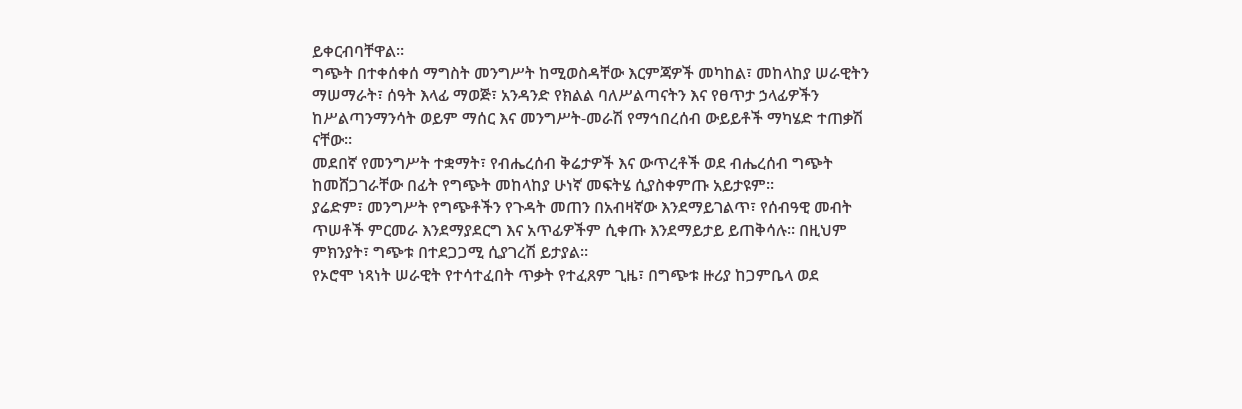ይቀርብባቸዋል።
ግጭት በተቀሰቀሰ ማግስት መንግሥት ከሚወስዳቸው እርምጃዎች መካከል፣ መከላከያ ሠራዊትን ማሠማራት፣ ሰዓት እላፊ ማወጅ፣ አንዳንድ የክልል ባለሥልጣናትን እና የፀጥታ ኃላፊዎችን ከሥልጣንማንሳት ወይም ማሰር እና መንግሥት-መራሽ የማኅበረሰብ ውይይቶች ማካሄድ ተጠቃሽ ናቸው።
መደበኛ የመንግሥት ተቋማት፣ የብሔረሰብ ቅሬታዎች እና ውጥረቶች ወደ ብሔረሰብ ግጭት ከመሸጋገራቸው በፊት የግጭት መከላከያ ሁነኛ መፍትሄ ሲያስቀምጡ አይታዩም።
ያሬድም፣ መንግሥት የግጭቶችን የጉዳት መጠን በአብዛኛው እንደማይገልጥ፣ የሰብዓዊ መብት ጥሠቶች ምርመራ እንደማያደርግ እና አጥፊዎችም ሲቀጡ እንደማይታይ ይጠቅሳሉ። በዚህም ምክንያት፣ ግጭቱ በተደጋጋሚ ሲያገረሽ ይታያል።
የኦሮሞ ነጻነት ሠራዊት የተሳተፈበት ጥቃት የተፈጸም ጊዜ፣ በግጭቱ ዙሪያ ከጋምቤላ ወደ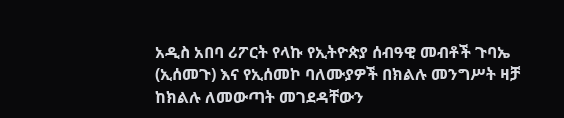አዲስ አበባ ሪፖርት የላኩ የኢትዮጵያ ሰብዓዊ መብቶች ጉባኤ (ኢሰመጉ) እና የኢሰመኮ ባለሙያዎች በክልሉ መንግሥት ዛቻ ከክልሉ ለመውጣት መገደዳቸውን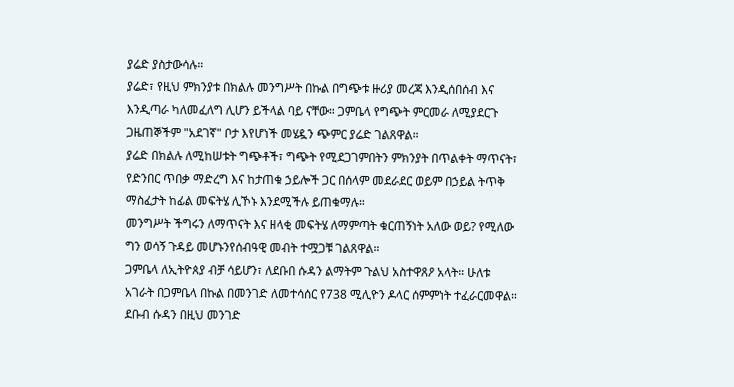ያሬድ ያስታውሳሉ።
ያሬድ፣ የዚህ ምክንያቱ በክልሉ መንግሥት በኩል በግጭቱ ዙሪያ መረጃ እንዲሰበሰብ እና እንዲጣራ ካለመፈለግ ሊሆን ይችላል ባይ ናቸው። ጋምቤላ የግጭት ምርመራ ለሚያደርጉ ጋዜጠኞችም "አደገኛ" ቦታ እየሆነች መሄዷን ጭምር ያሬድ ገልጸዋል።
ያሬድ በክልሉ ለሚከሠቱት ግጭቶች፣ ግጭት የሚደጋገምበትን ምክንያት በጥልቀት ማጥናት፣ የድንበር ጥበቃ ማድረግ እና ከታጠቁ ኃይሎች ጋር በሰላም መደራደር ወይም በኃይል ትጥቅ ማስፈታት ከፊል መፍትሄ ሊኾኑ እንደሚችሉ ይጠቁማሉ።
መንግሥት ችግሩን ለማጥናት እና ዘላቂ መፍትሄ ለማምጣት ቁርጠኝነት አለው ወይ? የሚለው ግን ወሳኝ ጉዳይ መሆኑንየሰብዓዊ መብት ተሟጋቹ ገልጸዋል።
ጋምቤላ ለኢትዮጰያ ብቻ ሳይሆን፣ ለደቡበ ሱዳን ልማትም ጉልህ አስተዋጸዖ አላት። ሁለቱ አገራት በጋምቤላ በኩል በመንገድ ለመተሳሰር የ738 ሚሊዮን ዶላር ሰምምነት ተፈራርመዋል። ደቡብ ሱዳን በዚህ መንገድ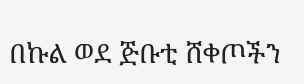በኩል ወደ ጅቡቲ ሸቀጦችን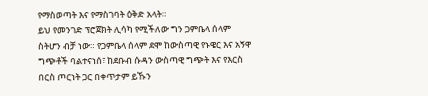የማስወጣት እና የማስገባት ዕቅድ አላት።
ይህ የመንገድ ፕሮጀክት ሊሳካ የሚችለው ግን ጋምቤላ ሰላም ስትሆን ብቻ ነው። የጋምቤላ ሰላም ደሞ ከውስጣዊ የኑዌር እና አኝዋ ግጭቶች ባልተናነሰ፣ ከደቡብ ሱዳን ውስጣዊ ግጭት እና የእርስ በርስ ጦርነት ጋር በቀጥታም ይኹን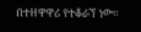በተዘዋዋሪ የተቆራኘ ነው።